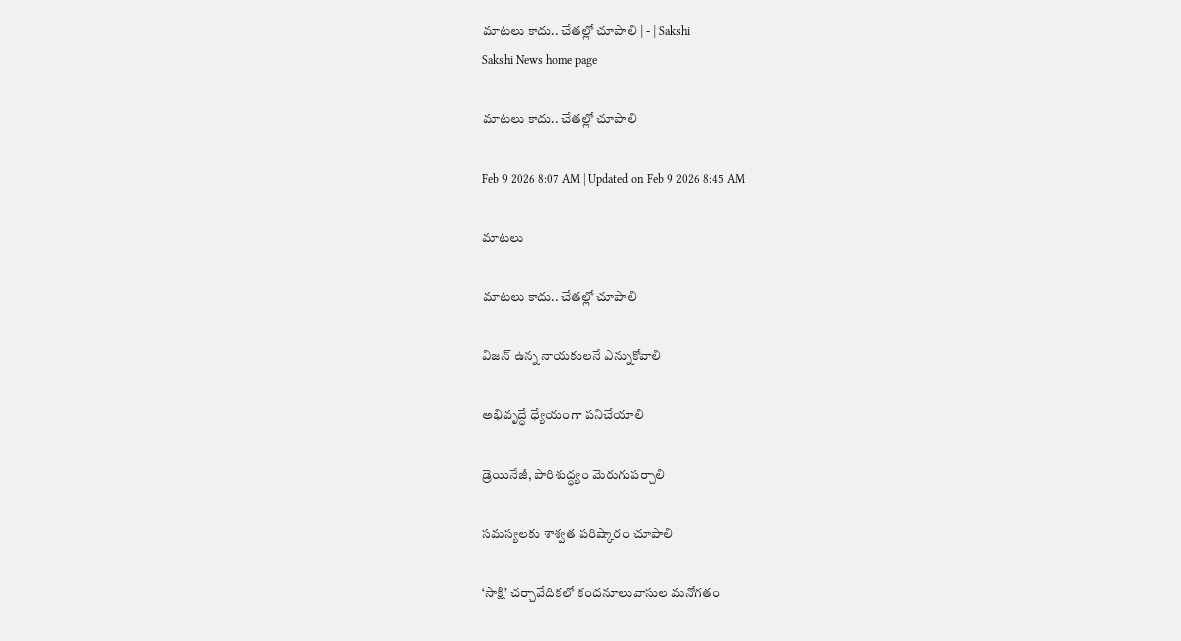మాటలు కాదు.. చేతల్లో చూపాలి | - | Sakshi
Sakshi News home page

మాటలు కాదు.. చేతల్లో చూపాలి

Feb 9 2026 8:07 AM | Updated on Feb 9 2026 8:45 AM

మాటలు

మాటలు కాదు.. చేతల్లో చూపాలి

విజన్‌ ఉన్న నాయకులనే ఎన్నుకోవాలి

అభివృద్ధే ధ్యేయంగా పనిచేయాలి

డ్రెయినేజీ, పారిశుద్ధ్యం మెరుగుపర్చాలి

సమస్యలకు శాశ్వత పరిష్కారం చూపాలి

‘సాక్షి’ చర్చావేదికలో కందనూలువాసుల మనోగతం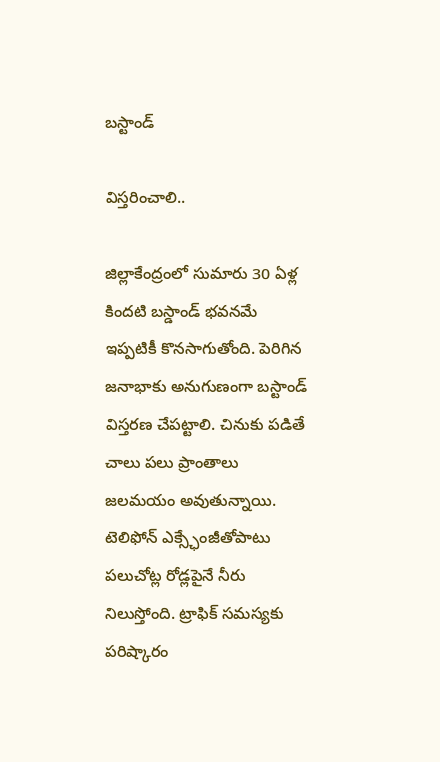బస్టాండ్‌

విస్తరించాలి..

జిల్లాకేంద్రంలో సుమారు 30 ఏళ్ల కిందటి బస్డాండ్‌ భవనమే ఇప్పటికీ కొనసాగుతోంది. పెరిగిన జనాభాకు అనుగుణంగా బస్టాండ్‌ విస్తరణ చేపట్టాలి. చినుకు పడితే చాలు పలు ప్రాంతాలు జలమయం అవుతున్నాయి. టెలిఫోన్‌ ఎక్స్ఛేంజీతోపాటు పలుచోట్ల రోడ్లపైనే నీరు నిలుస్తోంది. ట్రాఫిక్‌ సమస్యకు పరిష్కారం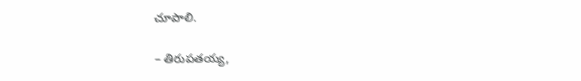చూపాలి.

– తిరుపతయ్య,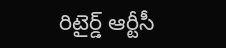రిటైర్డ్‌ ఆర్టీసీ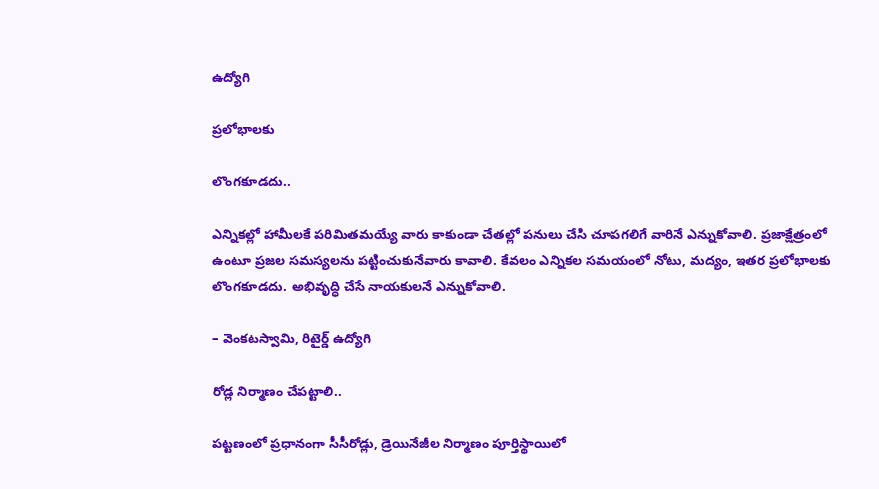ఉద్యోగి

ప్రలోభాలకు

లొంగకూడదు..

ఎన్నికల్లో హామీలకే పరిమితమయ్యే వారు కాకుండా చేతల్లో పనులు చేసి చూపగలిగే వారినే ఎన్నుకోవాలి. ప్రజాక్షేత్రంలో ఉంటూ ప్రజల సమస్యలను పట్టించుకునేవారు కావాలి. కేవలం ఎన్నికల సమయంలో నోటు, మద్యం, ఇతర ప్రలోభాలకు లొంగకూడదు. అభివృద్ధి చేసే నాయకులనే ఎన్నుకోవాలి.

– వెంకటస్వామి, రిటైర్డ్‌ ఉద్యోగి

రోడ్ల నిర్మాణం చేపట్టాలి..

పట్టణంలో ప్రధానంగా సీసీరోడ్లు, డ్రెయినేజీల నిర్మాణం పూర్తిస్థాయిలో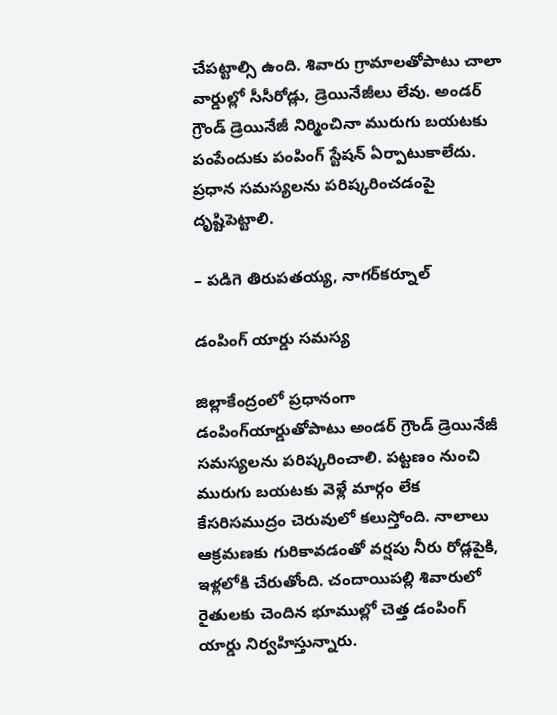చేపట్టాల్సి ఉంది. శివారు గ్రామాలతోపాటు చాలా వార్డుల్లో సీసీరోడ్లు, డ్రెయినేజీలు లేవు. అండర్‌ గ్రౌండ్‌ డ్రెయినేజీ నిర్మించినా మురుగు బయటకు పంపేందుకు పంపింగ్‌ స్టేషన్‌ ఏర్పాటుకాలేదు. ప్రధాన సమస్యలను పరిష్కరించడంపై దృష్టిపెట్టాలి.

– పడిగె తిరుపతయ్య, నాగర్‌కర్నూల్‌

డంపింగ్‌ యార్డు సమస్య

జిల్లాకేంద్రంలో ప్రధానంగా డంపింగ్‌యార్డుతోపాటు అండర్‌ గ్రౌండ్‌ డ్రెయినేజీ సమస్యలను పరిష్కరించాలి. పట్టణం నుంచి మురుగు బయటకు వెళ్లే మార్గం లేక కేసరిసముద్రం చెరువులో కలుస్తోంది. నాలాలు ఆక్రమణకు గురికావడంతో వర్షపు నీరు రోడ్లపైకి, ఇళ్లలోకి చేరుతోంది. చందాయిపల్లి శివారులో రైతులకు చెందిన భూముల్లో చెత్త డంపింగ్‌ యార్డు నిర్వహిస్తున్నారు.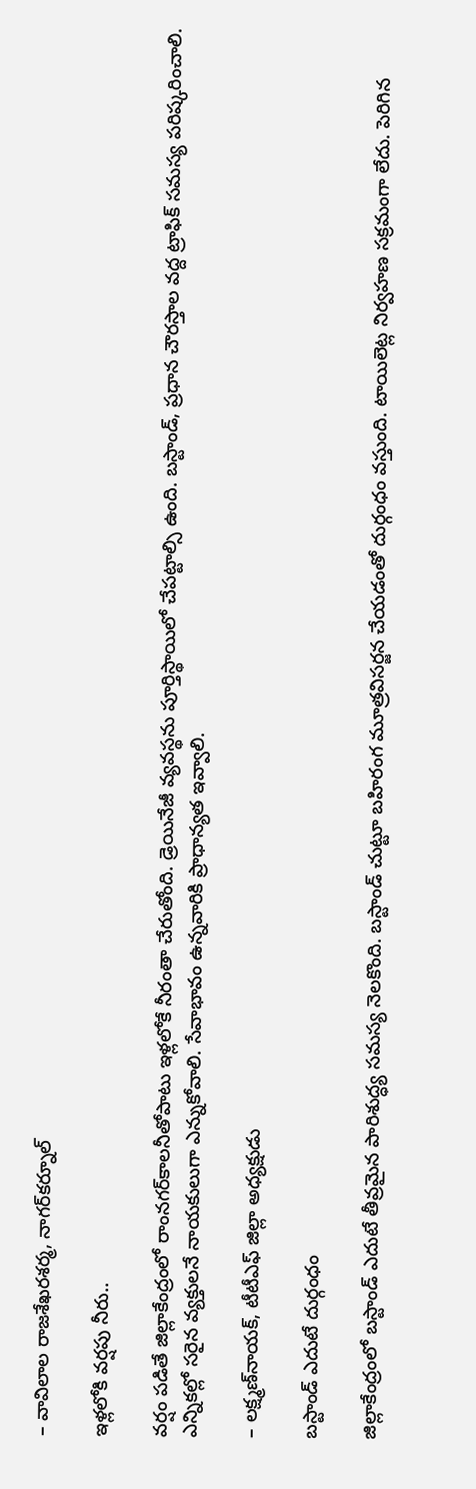– వావిలాల రాజశేఖరశర్మ, నాగర్‌కర్నూల్‌

ఇళ్లలోకి వర్షపు నీరు..

వర్షం పడితే జిల్లాకేంద్రంలో రాంనగర్‌కాలనీతోపాటు ఇళ్లలోకే నీరంతా చేరుతోంది. డ్రెయినేజీ వ్యవస్థను పూర్తిస్థాయిలో చేపట్టాల్సి ఉంది. బస్టాండ్‌, ప్రధాన చౌరస్తాల వద్ద ట్రాఫిక్‌ సమస్య పరిష్కరించాలి. ఎన్నికల్లో సరైన వ్యక్తులనే నాయకులుగా ఎన్నుకోవాలి. సేవాభావం ఉన్నవారికి ప్రాధాన్యత ఇవ్వాలి.

– లక్ష్మణ్‌నాయక్‌, టీటీఎఫ్‌ జిల్లా అధ్యక్షుడు

బస్టాండ్‌ ఎదుటే దుర్గంధం

జిల్లాకేంద్రంలో బస్టాండ్‌ ఎదుటే తీవ్రమైన పారిశుద్ధ్య సమస్య నెలకొంది. బస్టాండ్‌ చుట్టూ బహిరంగ మూత్రవిసర్జన చేయడంతో దుర్గంధం వస్తుంది. టాయిలెట్ల నిర్వహణ సక్రమంగా లేదు. పెరిగిన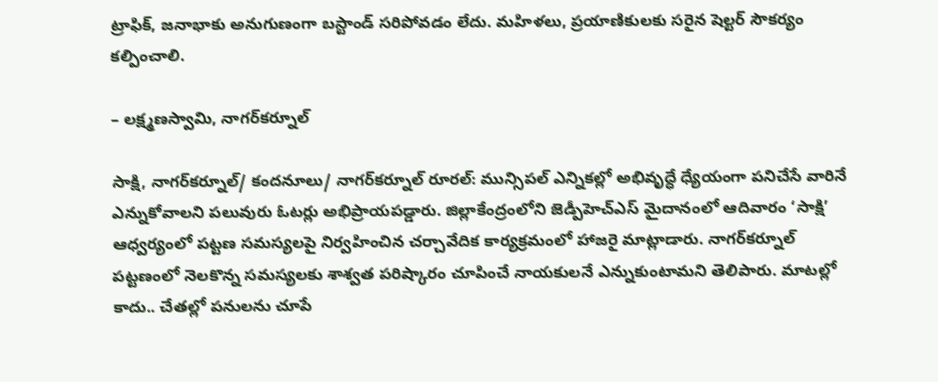ట్రాఫిక్‌, జనాభాకు అనుగుణంగా బస్టాండ్‌ సరిపోవడం లేదు. మహిళలు, ప్రయాణికులకు సరైన షెల్టర్‌ సౌకర్యం కల్పించాలి.

– లక్ష్మణస్వామి, నాగర్‌కర్నూల్‌

సాక్షి, నాగర్‌కర్నూల్‌/ కందనూలు/ నాగర్‌కర్నూల్‌ రూరల్‌: మున్సిపల్‌ ఎన్నికల్లో అభివృద్ధే ధ్యేయంగా పనిచేసే వారినే ఎన్నుకోవాలని పలువురు ఓటర్లు అభిప్రాయపడ్డారు. జిల్లాకేంద్రంలోని జెడ్పీహెచ్‌ఎస్‌ మైదానంలో ఆదివారం ‘సాక్షి’ ఆధ్వర్యంలో పట్టణ సమస్యలపై నిర్వహించిన చర్చావేదిక కార్యక్రమంలో హాజరై మాట్లాడారు. నాగర్‌కర్నూల్‌ పట్టణంలో నెలకొన్న సమస్యలకు శాశ్వత పరిష్కారం చూపించే నాయకులనే ఎన్నుకుంటామని తెలిపారు. మాటల్లో కాదు.. చేతల్లో పనులను చూపే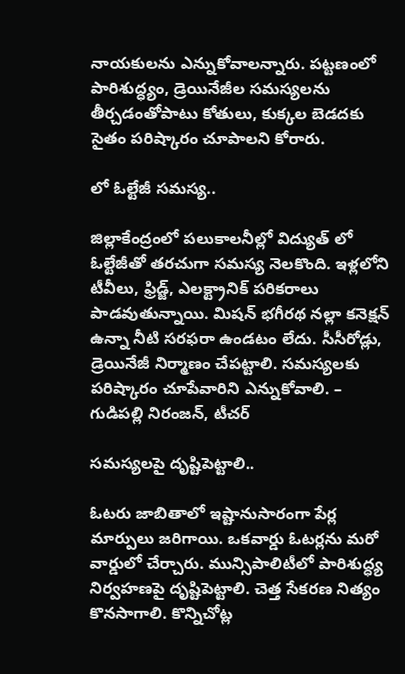నాయకులను ఎన్నుకోవాలన్నారు. పట్టణంలో పారిశుద్ధ్యం, డ్రెయినేజీల సమస్యలను తీర్చడంతోపాటు కోతులు, కుక్కల బెడదకు సైతం పరిష్కారం చూపాలని కోరారు.

లో ఓల్టేజీ సమస్య..

జిల్లాకేంద్రంలో పలుకాలనీల్లో విద్యుత్‌ లో ఓల్టేజీతో తరచుగా సమస్య నెలకొంది. ఇళ్లలోని టీవీలు, ఫ్రిడ్జ్‌, ఎలక్ట్రానిక్‌ పరికరాలు పాడవుతున్నాయి. మిషన్‌ భగీరథ నల్లా కనెక్షన్‌ ఉన్నా నీటి సరఫరా ఉండటం లేదు. సీసీరోడ్లు, డ్రెయినేజీ నిర్మాణం చేపట్టాలి. సమస్యలకు పరిష్కారం చూపేవారిని ఎన్నుకోవాలి. – గుడిపల్లి నిరంజన్‌, టీచర్‌

సమస్యలపై దృష్టిపెట్టాలి..

ఓటరు జాబితాలో ఇష్టానుసారంగా పేర్ల మార్పులు జరిగాయి. ఒకవార్డు ఓటర్లను మరో వార్డులో చేర్చారు. మున్సిపాలిటీలో పారిశుద్ధ్య నిర్వహణపై దృష్టిపెట్టాలి. చెత్త సేకరణ నిత్యం కొనసాగాలి. కొన్నిచోట్ల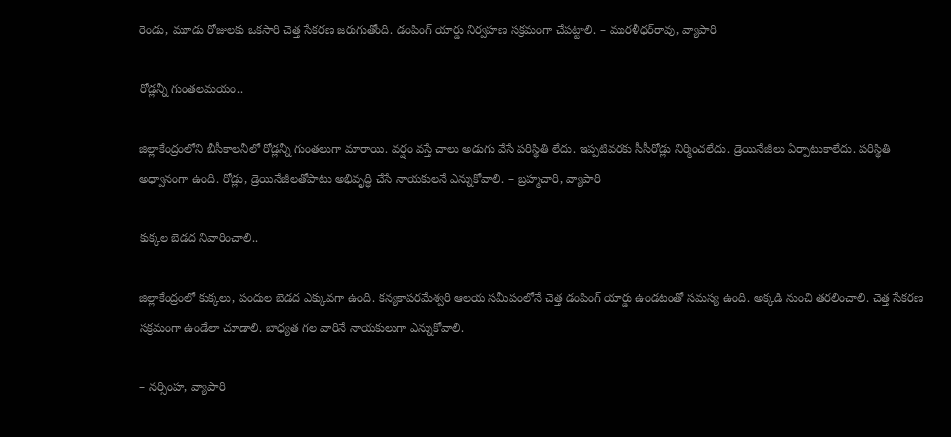రెండు, మూడు రోజులకు ఒకసారి చెత్త సేకరణ జరుగుతోంది. డంపింగ్‌ యార్డు నిర్వహణ సక్రమంగా చేపట్టాలి. – మురళీధర్‌రావు, వ్యాపారి

రోడ్లన్నీ గుంతలమయం..

జిల్లాకేంద్రంలోని బీసీకాలనీలో రోడ్లన్నీ గుంతలుగా మారాయి. వర్షం వస్తే చాలు అడుగు వేసే పరిస్థితి లేదు. ఇప్పటివరకు సీసీరోడ్లు నిర్మించలేదు. డ్రెయినేజీలు ఏర్పాటుకాలేదు. పరిస్థితి అధ్వానంగా ఉంది. రోడ్లు, డ్రెయినేజీలతోపాటు అభివృద్ధి చేసే నాయకులనే ఎన్నుకోవాలి. – బ్రహ్మచారి, వ్యాపారి

కుక్కల బెడద నివారించాలి..

జిల్లాకేంద్రంలో కుక్కలు, పందుల బెడద ఎక్కువగా ఉంది. కన్యకాపరమేశ్వరి ఆలయ సమీపంలోనే చెత్త డంపింగ్‌ యార్డు ఉండటంతో సమస్య ఉంది. అక్కడి నుంచి తరలించాలి. చెత్త సేకరణ సక్రమంగా ఉండేలా చూడాలి. బాధ్యత గల వారినే నాయకులుగా ఎన్నుకోవాలి.

– నర్సింహ, వ్యాపారి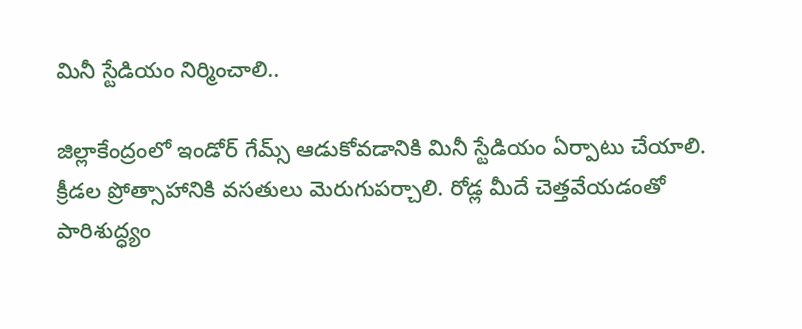మినీ స్టేడియం నిర్మించాలి..

జిల్లాకేంద్రంలో ఇండోర్‌ గేమ్స్‌ ఆడుకోవడానికి మినీ స్టేడియం ఏర్పాటు చేయాలి. క్రీడల ప్రోత్సాహానికి వసతులు మెరుగుపర్చాలి. రోడ్ల మీదే చెత్తవేయడంతో పారిశుద్ధ్యం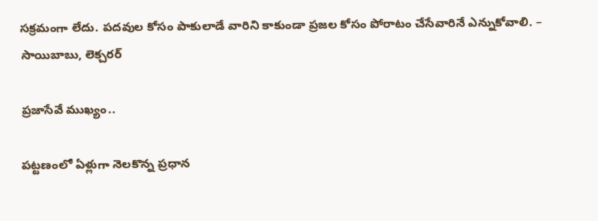సక్రమంగా లేదు. పదవుల కోసం పాకులాడే వారిని కాకుండా ప్రజల కోసం పోరాటం చేసేవారినే ఎన్నుకోవాలి. – సాయిబాబు, లెక్చరర్‌

ప్రజాసేవే ముఖ్యం..

పట్టణంలో ఏళ్లుగా నెలకొన్న ప్రధాన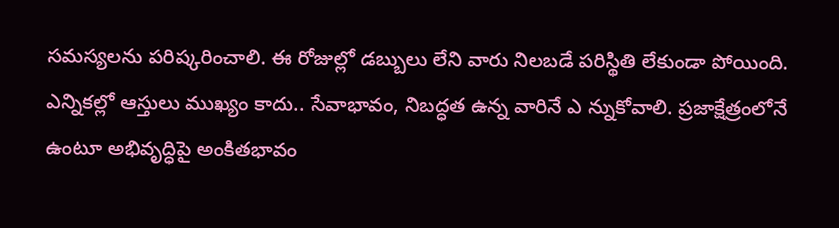సమస్యలను పరిష్కరించాలి. ఈ రోజుల్లో డబ్బులు లేని వారు నిలబడే పరిస్థితి లేకుండా పోయింది. ఎన్నికల్లో ఆస్తులు ముఖ్యం కాదు.. సేవాభావం, నిబద్ధత ఉన్న వారినే ఎ న్నుకోవాలి. ప్రజాక్షేత్రంలోనే ఉంటూ అభివృద్ధిపై అంకితభావం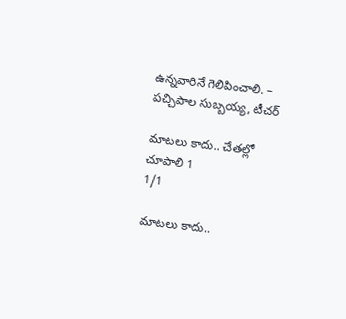ఉన్నవారినే గెలిపించాలి. – పచ్చిపాల సుబ్బయ్య, టీచర్‌

మాటలు కాదు.. చేతల్లో చూపాలి 1
1/1

మాటలు కాదు..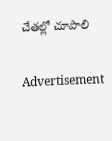చేతల్లో చూపాలి

Advertisement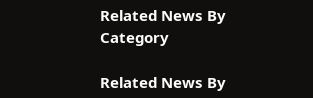Related News By Category

Related News By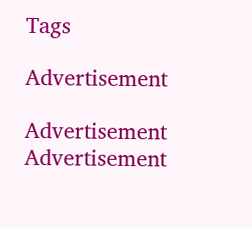Tags

Advertisement

Advertisement
Advertisement